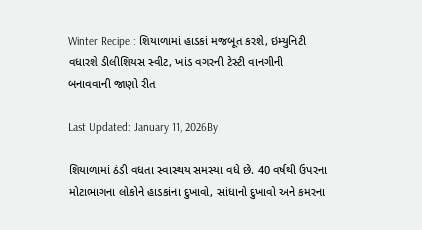Winter Recipe : શિયાળામાં હાડકાં મજબૂત કરશે, ઇમ્યુનિટી વધારશે ડીલીશિયસ સ્વીટ, ખાંડ વગરની ટેસ્ટી વાનગીની બનાવવાની જાણો રીત

Last Updated: January 11, 2026By

શિયાળામાં ઠંડી વધતા સ્વાસ્થય સમસ્યા વધે છે. 40 વર્ષથી ઉપરના મોટાભાગના લોકોને હાડકાંના દુખાવો, સાંધાનો દુખાવો અને કમરના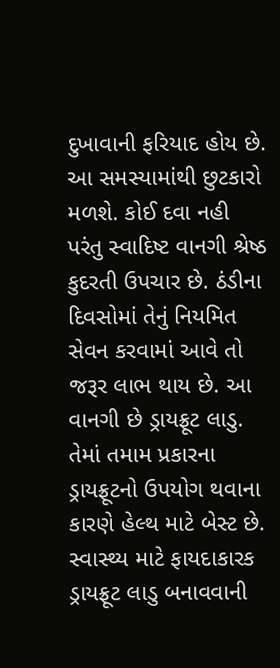દુખાવાની ફરિયાદ હોય છે. આ સમસ્યામાંથી છુટકારો મળશે. કોઈ દવા નહી પરંતુ સ્વાદિષ્ટ વાનગી શ્રેષ્ઠ કુદરતી ઉપચાર છે. ઠંડીના દિવસોમાં તેનું નિયમિત સેવન કરવામાં આવે તો જરૂર લાભ થાય છે. આ વાનગી છે ડ્રાયફ્રૂટ લાડુ. તેમાં તમામ પ્રકારના ડ્રાયફ્રૂટનો ઉપયોગ થવાના કારણે હેલ્થ માટે બેસ્ટ છે. સ્વાસ્થ્ય માટે ફાયદાકારક ડ્રાયફ્રૂટ લાડુ બનાવવાની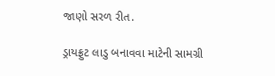જાણો સરળ રીત.

ડ્રાયફ્રુટ લાડુ બનાવવા માટેની સામગ્રી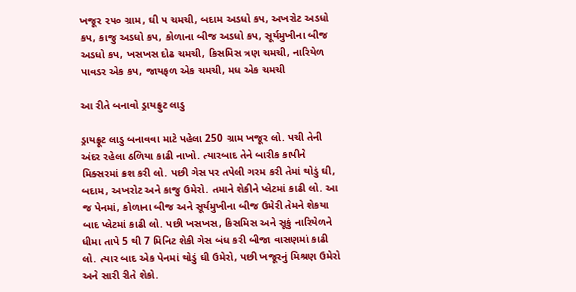ખજૂર ૨૫૦ ગ્રામ, ઘી ૫ ચમચી, બદામ અડધો કપ, અખરોટ અડધો કપ, કાજુ અડધો કપ, કોળાના બીજ અડધો કપ, સૂર્યમુખીના બીજ અડધો કપ, ખસખસ દોઢ ચમચી, કિસમિસ ત્રણ ચમચી, નારિયેળ પાવડર એક કપ, જાયફળ એક ચમચી, મધ એક ચમચી

આ રીતે બનાવો ડ્રાયફ્રુટ લાડુ

ડ્રાયફ્રૂટ લાડુ બનાવવા માટે પહેલા 250 ગ્રામ ખજૂર લો. પચી તેની અંદર રહેલા ઠળિયા કાઢી નાખો. ત્યારબાદ તેને બારીક કાપીને મિક્સરમાં ક્રશ કરી લો. પછી ગેસ પર તપેલી ગરમ કરી તેમાં થોડું ઘી, બદામ, અખરોટ અને કાજુ ઉમેરો. તમાને શેકીને પ્લેટમાં કાઢી લો. આ જ પેનમાં, કોળાના બીજ અને સૂર્યમુખીના બીજ ઉમેરી તેમને શેકયા બાદ પ્લેટમાં કાઢી લો. પછી ખસખસ, કિસમિસ અને સૂકું નારિયેળને ધીમા તાપે 5 થી 7 મિનિટ શેકી ગેસ બંધ કરી બીજા વાસણમાં કાઢી લો. ત્યાર બાદ એક પેનમાં થોડું ઘી ઉમેરો, પછી ખજૂરનું મિશ્રણ ઉમેરો અને સારી રીતે શેકો.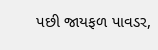પછી જાયફળ પાવડર,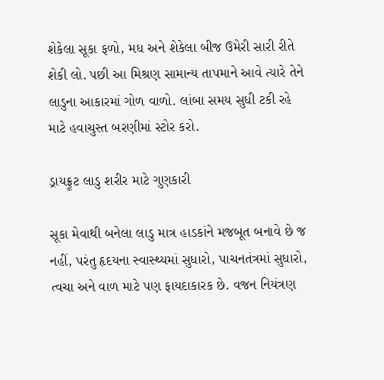શેકેલા સૂકા ફળો, મધ અને શેકેલા બીજ ઉમેરી સારી રીતે શેકી લો. પછી આ મિશ્રણ સામાન્ય તાપમાને આવે ત્યારે તેને લાડુના આકારમાં ગોળ વાળો. લાંબા સમય સુધી ટકી રહે માટે હવાચુસ્ત બરણીમાં સ્ટોર કરો.

ડ્રાયફ્રૂટ લાડુ શરીર માટે ગુણકારી

સૂકા મેવાથી બનેલા લાડુ માત્ર હાડકાંને મજબૂત બનાવે છે જ નહીં, પરંતુ હૃદયના સ્વાસ્થ્યમાં સુધારો, પાચનતંત્રમાં સુધારો, ત્વચા અને વાળ માટે પણ ફાયદાકારક છે. વજન નિયંત્રણ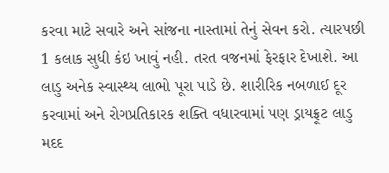કરવા માટે સવારે અને સાંજના નાસ્તામાં તેનું સેવન કરો. ત્યારપછી 1 કલાક સુધી કંઇ ખાવું નહી. તરત વજનમાં ફેરફાર દેખાશે. આ લાડુ અનેક સ્વાસ્થ્ય લાભો પૂરા પાડે છે. શારીરિક નબળાઈ દૂર કરવામાં અને રોગપ્રતિકારક શક્તિ વધારવામાં પણ ડ્રાયફ્રૂટ લાડુ મદદ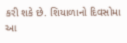કરી શકે છે. શિયાળાનો દિવસોમા આ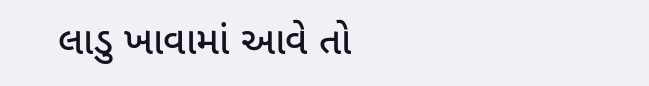લાડુ ખાવામાં આવે તો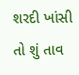શરદી ખાંસી તો શું તાવ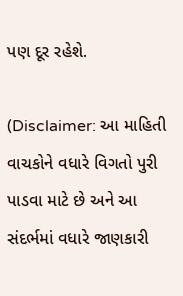પણ દૂર રહેશે.

(Disclaimer: આ માહિતી વાચકોને વધારે વિગતો પુરી પાડવા માટે છે અને આ સંદર્ભમાં વધારે જાણકારી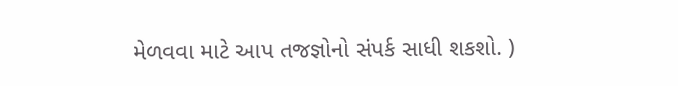મેળવવા માટે આપ તજજ્ઞોનો સંપર્ક સાધી શકશો. )